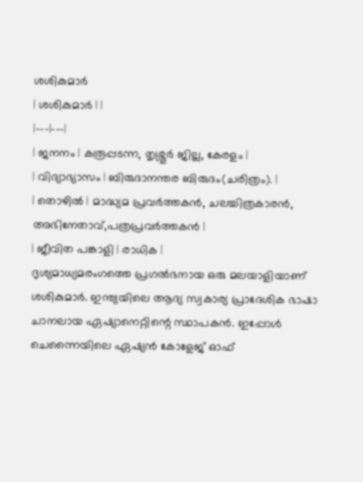ശശികുമാർ
| ശശികുമാർ | |
|---|---|
| ജനനം | കരൂപ്പടന്ന, തൃശ്ശൂർ ജില്ല, കേരളം |
| വിദ്യാഭ്യാസം | ബിരുദാനന്തര ബിരുദം(ചരിത്രം). |
| തൊഴിൽ | മാദ്ധ്യമ പ്രവർത്തകൻ, ചലച്ചിത്രകാരൻ, അഭിനേതാവ്,പത്രപ്രവർത്തകൻ |
| ജീവിത പങ്കാളി | രാധിക |
ദൃശ്യമാധ്യമരംഗത്തെ പ്രഗൽഭനായ ഒരു മലയാളിയാണ് ശശികുമാർ. ഇന്ത്യയിലെ ആദ്യ സ്വകാര്യ പ്രാദേശിക ഭാഷാ ചാനലായ ഏഷ്യാനെറ്റിന്റെ സ്ഥാപകൻ. ഇപ്പോൾ ചെന്നൈയിലെ ഏഷ്യൻ കോളേജ് ഓഫ്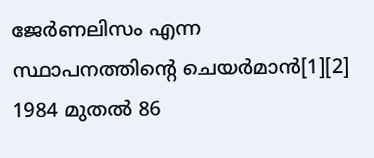ജേർണലിസം എന്ന സ്ഥാപനത്തിന്റെ ചെയർമാൻ[1][2] 1984 മുതൽ 86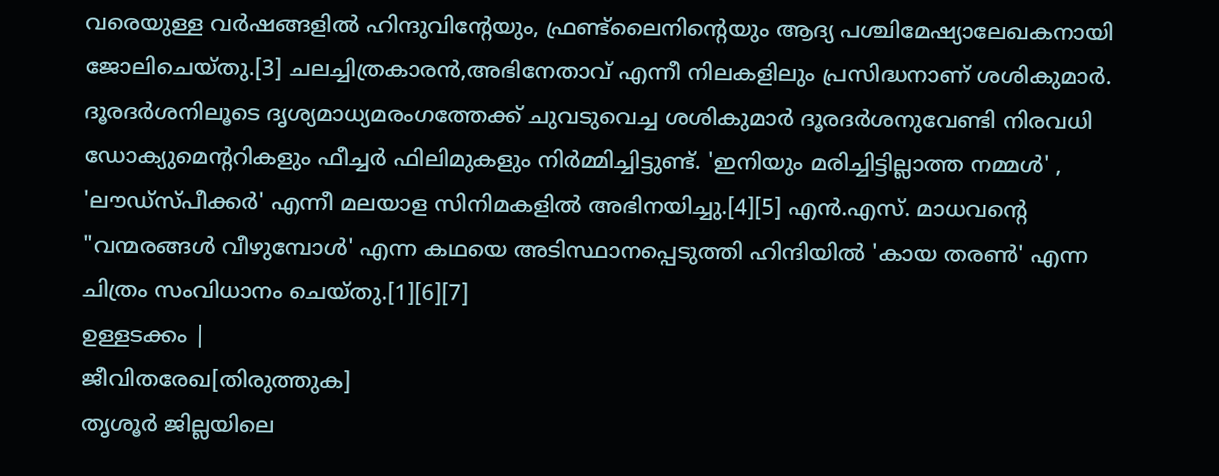വരെയുള്ള വർഷങ്ങളിൽ ഹിന്ദുവിന്റേയും, ഫ്രണ്ട്ലൈനിന്റെയും ആദ്യ പശ്ചിമേഷ്യാലേഖകനായി ജോലിചെയ്തു.[3] ചലച്ചിത്രകാരൻ,അഭിനേതാവ് എന്നീ നിലകളിലും പ്രസിദ്ധനാണ് ശശികുമാർ. ദൂരദർശനിലൂടെ ദൃശ്യമാധ്യമരംഗത്തേക്ക് ചുവടുവെച്ച ശശികുമാർ ദൂരദർശനുവേണ്ടി നിരവധി ഡോക്യുമെന്ററികളും ഫീച്ചർ ഫിലിമുകളും നിർമ്മിച്ചിട്ടുണ്ട്. 'ഇനിയും മരിച്ചിട്ടില്ലാത്ത നമ്മൾ' , 'ലൗഡ്സ്പീക്കർ' എന്നീ മലയാള സിനിമകളിൽ അഭിനയിച്ചു.[4][5] എൻ.എസ്. മാധവന്റെ "വന്മരങ്ങൾ വീഴുമ്പോൾ' എന്ന കഥയെ അടിസ്ഥാനപ്പെടുത്തി ഹിന്ദിയിൽ 'കായ തരൺ' എന്ന ചിത്രം സംവിധാനം ചെയ്തു.[1][6][7]
ഉള്ളടക്കം |
ജീവിതരേഖ[തിരുത്തുക]
തൃശൂർ ജില്ലയിലെ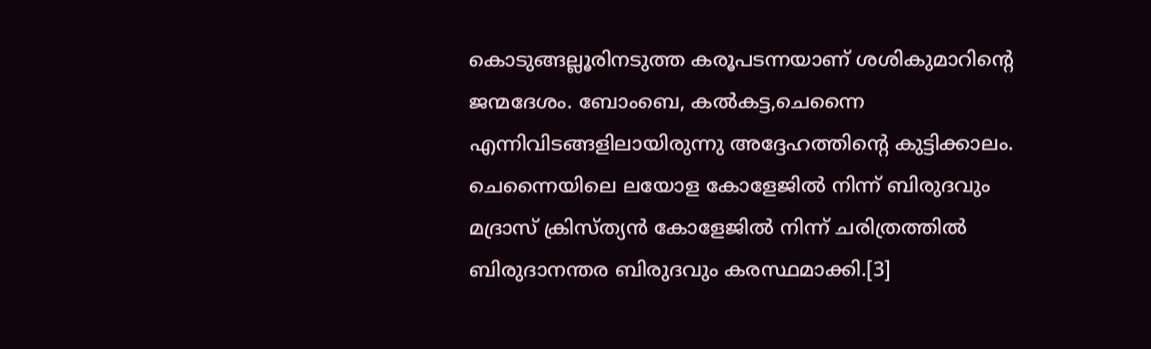കൊടുങ്ങല്ലൂരിനടുത്ത കരൂപടന്നയാണ് ശശികുമാറിന്റെ ജന്മദേശം. ബോംബെ, കൽകട്ട,ചെന്നൈ എന്നിവിടങ്ങളിലായിരുന്നു അദ്ദേഹത്തിന്റെ കുട്ടിക്കാലം. ചെന്നൈയിലെ ലയോള കോളേജിൽ നിന്ന് ബിരുദവും മദ്രാസ് ക്രിസ്ത്യൻ കോളേജിൽ നിന്ന് ചരിത്രത്തിൽ ബിരുദാനന്തര ബിരുദവും കരസ്ഥമാക്കി.[3]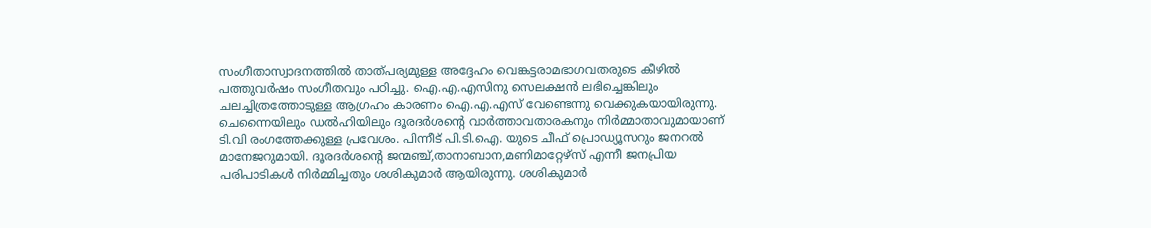സംഗീതാസ്വാദനത്തിൽ താത്പര്യമുള്ള അദ്ദേഹം വെങ്കട്ടരാമഭാഗവതരുടെ കീഴിൽ പത്തുവർഷം സംഗീതവും പഠിച്ചു. ഐ.എ.എസിനു സെലക്ഷൻ ലഭിച്ചെങ്കിലും ചലച്ചിത്രത്തോടുള്ള ആഗ്രഹം കാരണം ഐ.എ.എസ് വേണ്ടെന്നു വെക്കുകയായിരുന്നു. ചെന്നൈയിലും ഡൽഹിയിലും ദൂരദർശന്റെ വാർത്താവതാരകനും നിർമ്മാതാവുമായാണ് ടി.വി രംഗത്തേക്കുള്ള പ്രവേശം. പിന്നീട് പി.ടി.ഐ. യുടെ ചീഫ് പ്രൊഡ്യൂസറും ജനറൽ മാനേജറുമായി. ദൂരദർശന്റെ ജന്മഞ്ച്,താനാബാന,മണിമാറ്റേഴ്സ് എന്നീ ജനപ്രിയ പരിപാടികൾ നിർമ്മിച്ചതും ശശികുമാർ ആയിരുന്നു. ശശികുമാർ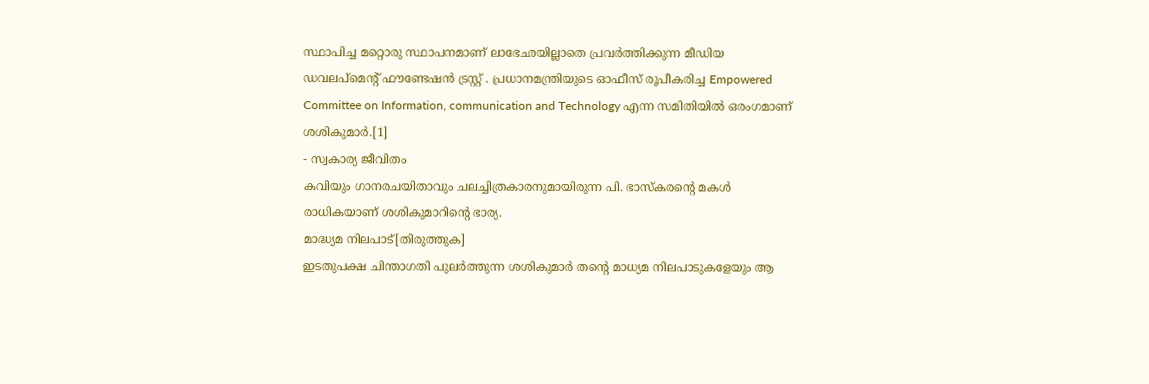സ്ഥാപിച്ച മറ്റൊരു സ്ഥാപനമാണ് ലാഭേഛയില്ലാതെ പ്രവർത്തിക്കുന്ന മീഡിയ ഡവലപ്മെന്റ് ഫൗണ്ടേഷൻ ട്രസ്റ്റ് . പ്രധാനമന്ത്രിയുടെ ഓഫീസ് രൂപീകരിച്ച Empowered Committee on Information, communication and Technology എന്ന സമിതിയിൽ ഒരംഗമാണ് ശശികുമാർ.[1]
- സ്വകാര്യ ജീവിതം
കവിയും ഗാനരചയിതാവും ചലച്ചിത്രകാരനുമായിരുന്ന പി. ഭാസ്കരന്റെ മകൾ രാധികയാണ് ശശികുമാറിന്റെ ഭാര്യ.
മാദ്ധ്യമ നിലപാട്[തിരുത്തുക]
ഇടതുപക്ഷ ചിന്താഗതി പുലർത്തുന്ന ശശികുമാർ തന്റെ മാധ്യമ നിലപാടുകളേയും ആ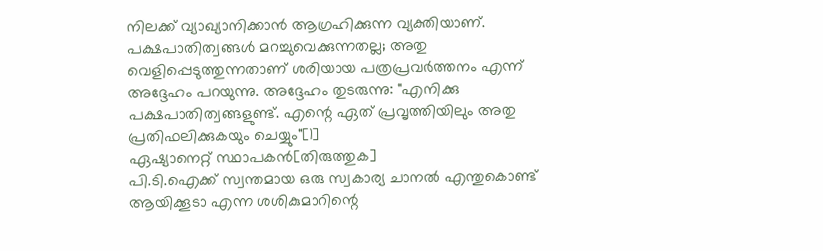നിലക്ക് വ്യാഖ്യാനിക്കാൻ ആഗ്രഹിക്കുന്ന വ്യക്തിയാണ്. പക്ഷപാതിത്വങ്ങൾ മറച്ചുവെക്കുന്നതല്ല; അതു വെളിപ്പെടുത്തുന്നതാണ് ശരിയായ പത്രപ്രവർത്തനം എന്ന് അദ്ദേഹം പറയുന്നു. അദ്ദേഹം തുടരുന്നു: "എനിക്കു പക്ഷപാതിത്വങ്ങളുണ്ട്. എന്റെ ഏത് പ്രവൃത്തിയിലും അതു പ്രതിഫലിക്കുകയും ചെയ്യും"[1]
ഏഷ്യാനെറ്റ് സ്ഥാപകൻ[തിരുത്തുക]
പി.ടി.ഐക്ക് സ്വന്തമായ ഒരു സ്വകാര്യ ചാനൽ എന്തുകൊണ്ട് ആയിക്കൂടാ എന്ന ശശികുമാറിന്റെ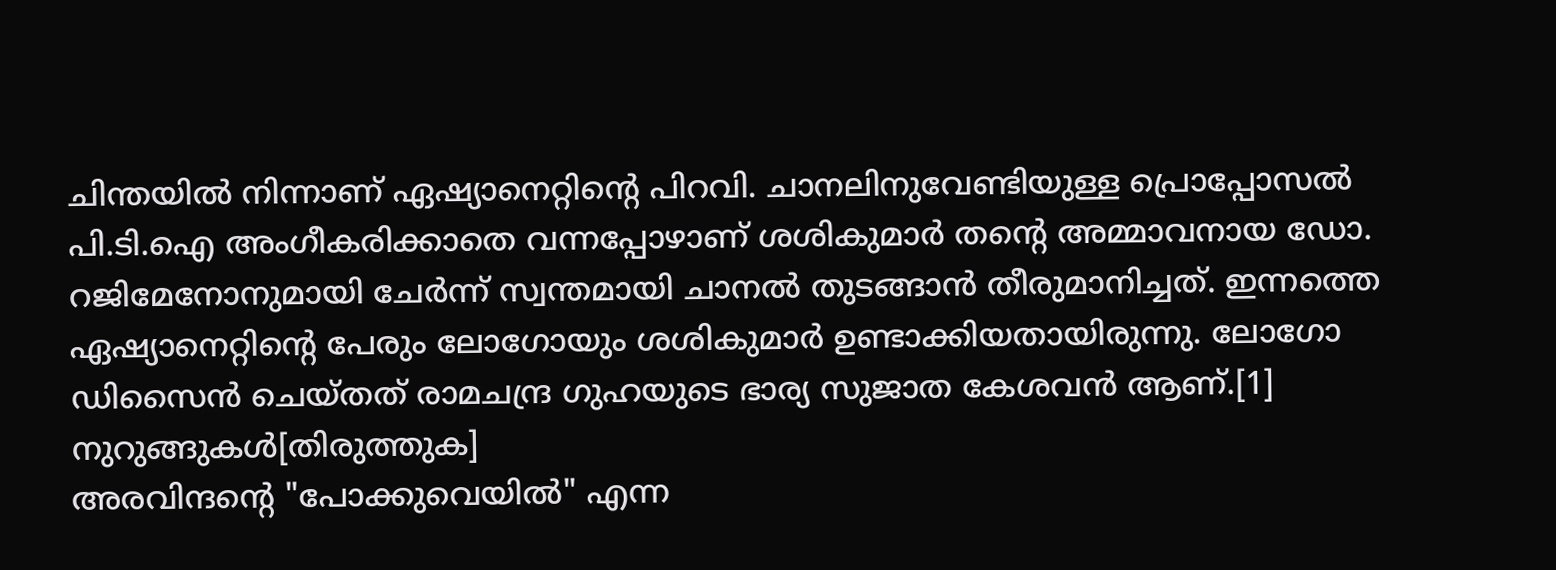ചിന്തയിൽ നിന്നാണ് ഏഷ്യാനെറ്റിന്റെ പിറവി. ചാനലിനുവേണ്ടിയുള്ള പ്രൊപ്പോസൽ പി.ടി.ഐ അംഗീകരിക്കാതെ വന്നപ്പോഴാണ് ശശികുമാർ തന്റെ അമ്മാവനായ ഡോ. റജിമേനോനുമായി ചേർന്ന് സ്വന്തമായി ചാനൽ തുടങ്ങാൻ തീരുമാനിച്ചത്. ഇന്നത്തെ ഏഷ്യാനെറ്റിന്റെ പേരും ലോഗോയും ശശികുമാർ ഉണ്ടാക്കിയതായിരുന്നു. ലോഗോ ഡിസൈൻ ചെയ്തത് രാമചന്ദ്ര ഗുഹയുടെ ഭാര്യ സുജാത കേശവൻ ആണ്.[1]
നുറുങ്ങുകൾ[തിരുത്തുക]
അരവിന്ദന്റെ "പോക്കുവെയിൽ" എന്ന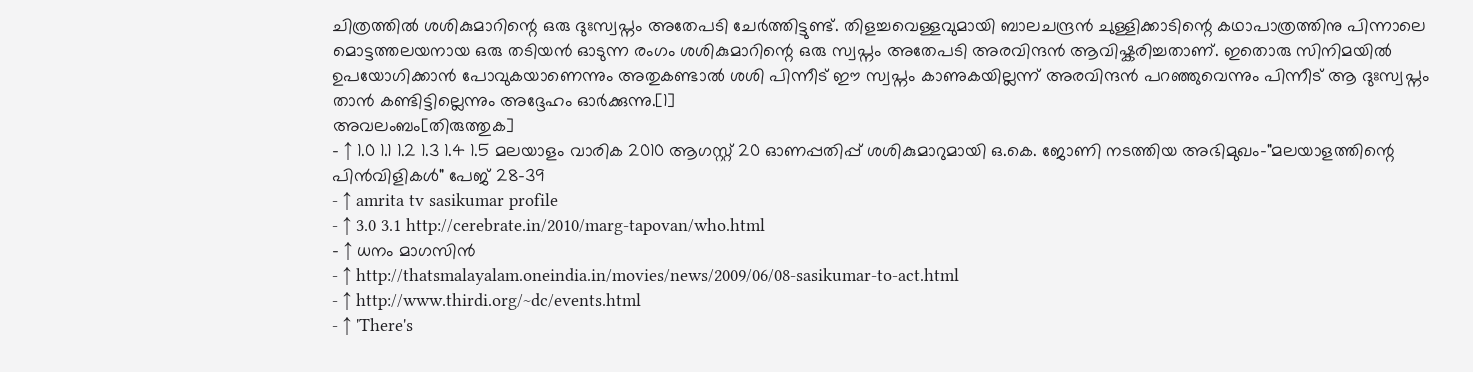ചിത്രത്തിൽ ശശികുമാറിന്റെ ഒരു ദുഃസ്വപ്നം അതേപടി ചേർത്തിട്ടുണ്ട്. തിളച്ചവെള്ളവുമായി ബാലചന്ദ്രൻ ചുള്ളിക്കാടിന്റെ കഥാപാത്രത്തിനു പിന്നാലെ മൊട്ടത്തലയനായ ഒരു തടിയൻ ഓടുന്ന രംഗം ശശികുമാറിന്റെ ഒരു സ്വപ്നം അതേപടി അരവിന്ദൻ ആവിഷ്കരിച്ചതാണ്. ഇതൊരു സിനിമയിൽ ഉപയോഗിക്കാൻ പോവുകയാണെന്നും അതുകണ്ടാൽ ശശി പിന്നീട് ഈ സ്വപ്നം കാണുകയില്ലന്ന് അരവിന്ദൻ പറഞ്ഞുവെന്നും പിന്നീട് ആ ദുഃസ്വപ്നം താൻ കണ്ടിട്ടില്ലെന്നും അദ്ദേഹം ഓർക്കുന്നു.[1]
അവലംബം[തിരുത്തുക]
- ↑ 1.0 1.1 1.2 1.3 1.4 1.5 മലയാളം വാരിക 2010 ആഗസ്റ്റ് 20 ഓണപ്പതിപ്പ് ശശികുമാറുമായി ഒ.കെ. ജോണി നടത്തിയ അഭിമുഖം-"മലയാളത്തിന്റെ പിൻവിളികൾ" പേജ് 28-39
- ↑ amrita tv sasikumar profile
- ↑ 3.0 3.1 http://cerebrate.in/2010/marg-tapovan/who.html
- ↑ ധനം മാഗസിൻ
- ↑ http://thatsmalayalam.oneindia.in/movies/news/2009/06/08-sasikumar-to-act.html
- ↑ http://www.thirdi.org/~dc/events.html
- ↑ 'There's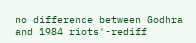no difference between Godhra and 1984 riots'-rediff